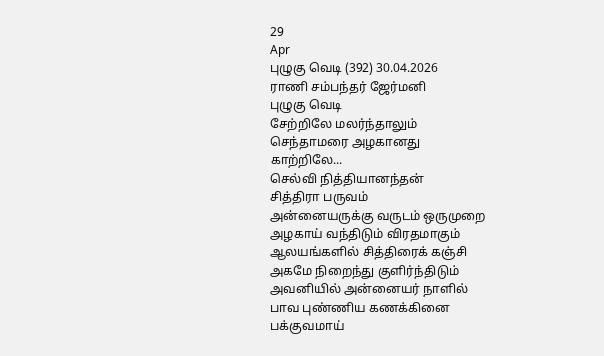29
Apr
புழுகு வெடி (392) 30.04.2026
ராணி சம்பந்தர் ஜேர்மனி
புழுகு வெடி
சேற்றிலே மலர்ந்தாலும்
செந்தாமரை அழகானது
காற்றிலே...
செல்வி நித்தியானந்தன்
சித்திரா பருவம்
அன்னையருக்கு வருடம் ஒருமுறை
அழகாய் வந்திடும் விரதமாகும்
ஆலயங்களில் சித்திரைக் கஞ்சி
அகமே நிறைந்து குளிர்ந்திடும்
அவனியில் அன்னையர் நாளில்
பாவ புண்ணிய கணக்கினை
பக்குவமாய்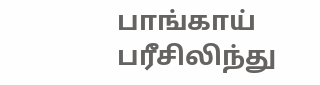பாங்காய் பரீசிலிந்து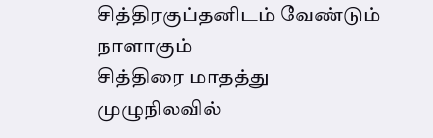சித்திரகுப்தனிடம் வேண்டும் நாளாகும்
சித்திரை மாதத்து முழுநிலவில்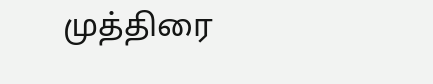முத்திரை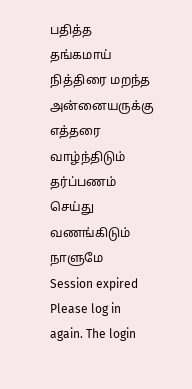பதித்த தங்கமாய்
நித்திரை மறந்த அன்னையருக்கு
எத்தரை வாழ்ந்திடும் தர்ப்பணம்
செய்து வணங்கிடும் நாளுமே
Session expired
Please log in again. The login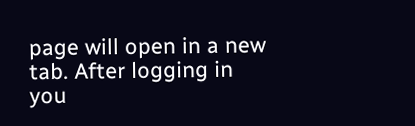page will open in a new tab. After logging in you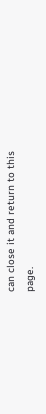can close it and return to this page.